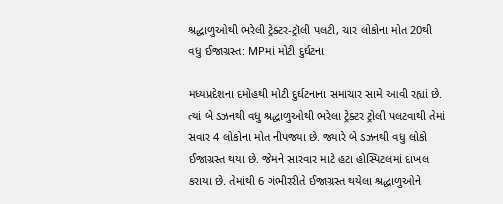શ્રદ્ધાળુઓથી ભરેલી ટ્રેક્ટર-ટ્રૉલી પલટી, ચાર લોકોના મોત 20થી વધુ ઈજાગ્રસ્ત: MPમાં મોટી દુર્ઘટના

મધ્યપ્રદેશના દમોહથી મોટી દુર્ઘટનાના સમાચાર સામે આવી રહ્યાં છે. ત્યાં બે ડઝનથી વધુ શ્રદ્ધાળુઓથી ભરેલા ટ્રેક્ટર ટ્રોલી પલટવાથી તેમાં સવાર 4 લોકોના મોત નીપજ્યા છે. જ્યારે બે ડઝનથી વધુ લોકો ઈજાગ્રસ્ત થયા છે. જેમને સારવાર માટે હટા હોસ્પિટલમાં દાખલ કરાયા છે. તેમાંથી 6 ગંભીરરીતે ઈજાગ્રસ્ત થયેલા શ્રદ્ધાળુઓને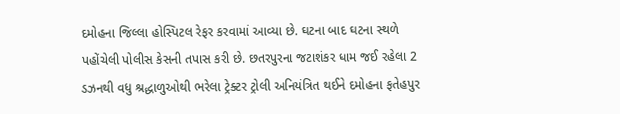દમોહના જિલ્લા હોસ્પિટલ રેફર કરવામાં આવ્યા છે. ઘટના બાદ ઘટના સ્થળે પહોંચેલી પોલીસ કેસની તપાસ કરી છે. છતરપુરના જટાશંકર ધામ જઈ રહેલા 2 ડઝનથી વધુ શ્રદ્ધાળુઓથી ભરેલા ટ્રેક્ટર ટ્રોલી અનિયંત્રિત થઈને દમોહના ફતેહપુર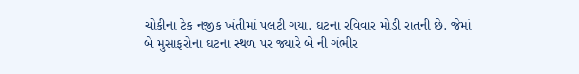ચોકીના ટેક નજીક ખંતીમાં પલટી ગયા. ઘટના રવિવાર મોડી રાતની છે. જેમાં બે મુસાફરોના ઘટના સ્થળ પર જ્યારે બે ની ગંભીર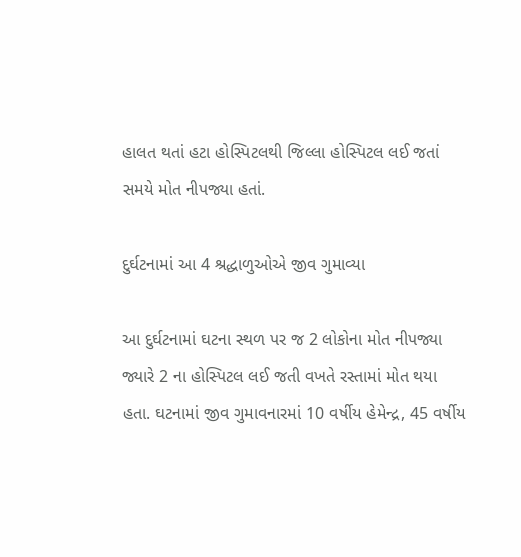હાલત થતાં હટા હોસ્પિટલથી જિલ્લા હોસ્પિટલ લઈ જતાં સમયે મોત નીપજ્યા હતાં.

દુર્ઘટનામાં આ 4 શ્રદ્ધાળુઓએ જીવ ગુમાવ્યા

આ દુર્ઘટનામાં ઘટના સ્થળ પર જ 2 લોકોના મોત નીપજ્યા જ્યારે 2 ના હોસ્પિટલ લઈ જતી વખતે રસ્તામાં મોત થયા હતા. ઘટનામાં જીવ ગુમાવનારમાં 10 વર્ષીય હેમેન્દ્ર, 45 વર્ષીય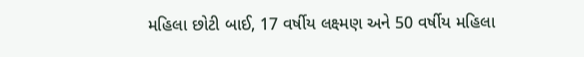મહિલા છોટી બાઈ, 17 વર્ષીય લક્ષ્મણ અને 50 વર્ષીય મહિલા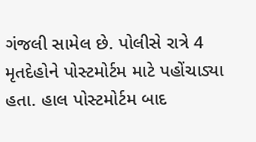ગંજલી સામેલ છે. પોલીસે રાત્રે 4 મૃતદેહોને પોસ્ટમોર્ટમ માટે પહોંચાડ્યા હતા. હાલ પોસ્ટમોર્ટમ બાદ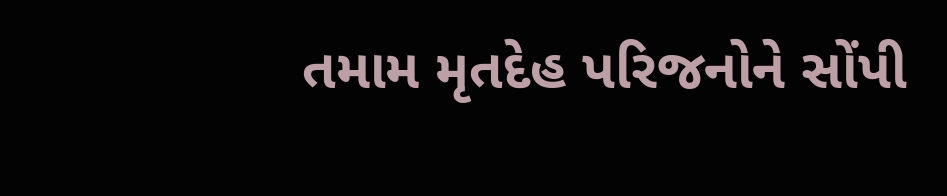તમામ મૃતદેહ પરિજનોને સોંપી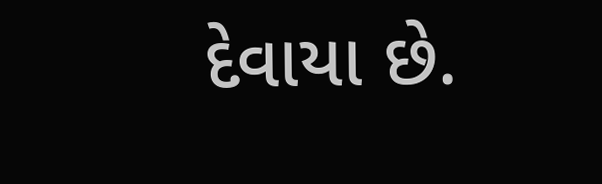દેવાયા છે.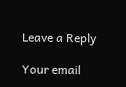Leave a Reply

Your email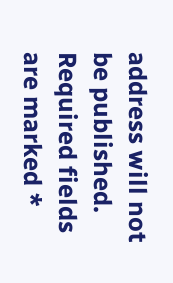address will not be published. Required fields are marked *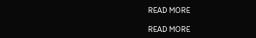READ MORE

READ MORE